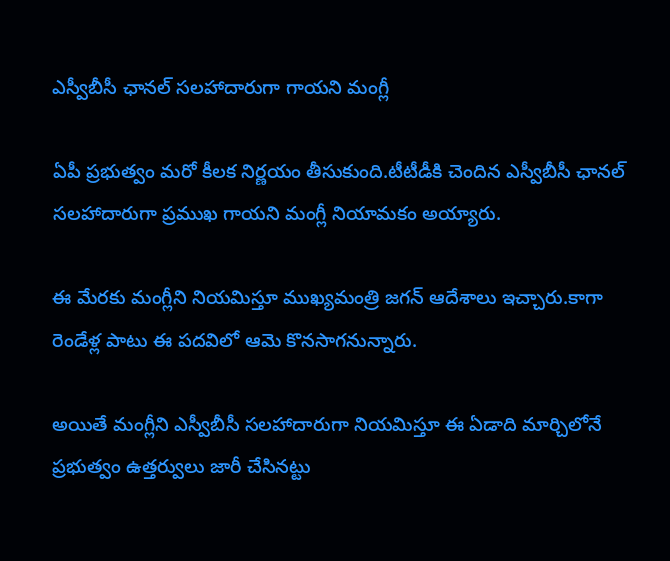ఎస్వీబీసీ ఛానల్ సలహాదారుగా గాయని మంగ్లీ

ఏపీ ప్రభుత్వం మరో కీలక నిర్ణయం తీసుకుంది.టీటీడీకి చెందిన ఎస్వీబీసీ ఛానల్ సలహాదారుగా ప్రముఖ గాయని మంగ్లీ నియామకం అయ్యారు.

ఈ మేరకు మంగ్లీని నియమిస్తూ ముఖ్యమంత్రి జగన్ ఆదేశాలు ఇచ్చారు.కాగా రెండేళ్ల పాటు ఈ పదవిలో ఆమె కొనసాగనున్నారు.

అయితే మంగ్లీని ఎస్వీబీసీ సలహాదారుగా నియమిస్తూ ఈ ఏడాది మార్చిలోనే ప్రభుత్వం ఉత్తర్వులు జారీ చేసినట్టు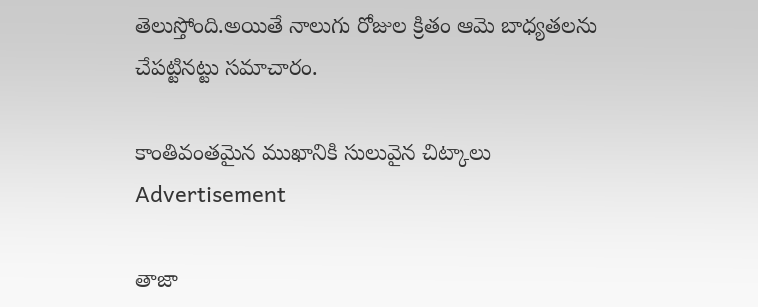తెలుస్తోంది.అయితే నాలుగు రోజుల క్రితం ఆమె బాధ్యతలను చేపట్టినట్టు సమాచారం.

కాంతివంతమైన ముఖానికి సులువైన చిట్కాలు
Advertisement

తాజా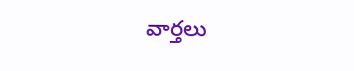వార్తలు